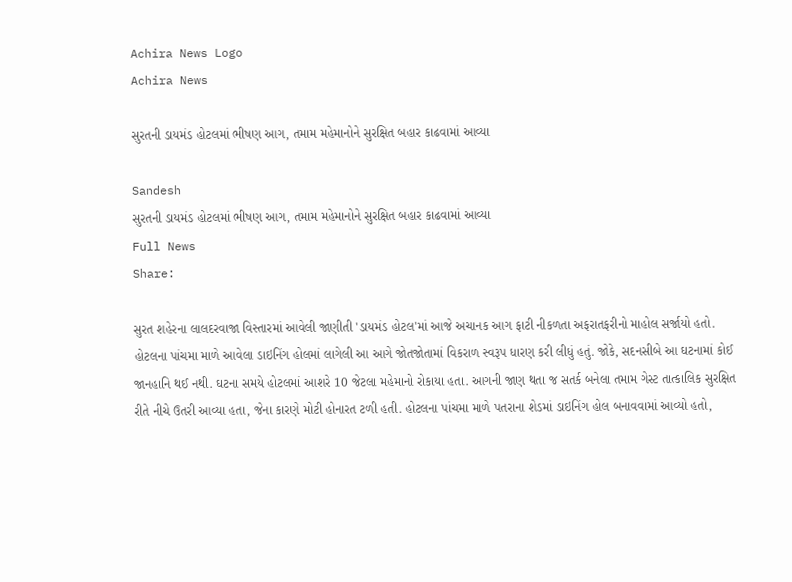Achira News Logo
Achira News

સુરતની ડાયમંડ હોટલમાં ભીષણ આગ, તમામ મહેમાનોને સુરક્ષિત બહાર કાઢવામાં આવ્યા

Sandesh
સુરતની ડાયમંડ હોટલમાં ભીષણ આગ, તમામ મહેમાનોને સુરક્ષિત બહાર કાઢવામાં આવ્યા
Full News
Share:

સુરત શહેરના લાલદરવાજા વિસ્તારમાં આવેલી જાણીતી 'ડાયમંડ હોટલ'માં આજે અચાનક આગ ફાટી નીકળતા અફરાતફરીનો માહોલ સર્જાયો હતો. હોટલના પાંચમા માળે આવેલા ડાઇનિંગ હોલમાં લાગેલી આ આગે જોતજોતામાં વિકરાળ સ્વરૂપ ધારણ કરી લીધું હતું. જોકે, સદનસીબે આ ઘટનામાં કોઈ જાનહાનિ થઈ નથી. ઘટના સમયે હોટલમાં આશરે 10 જેટલા મહેમાનો રોકાયા હતા. આગની જાણ થતા જ સતર્ક બનેલા તમામ ગેસ્ટ તાત્કાલિક સુરક્ષિત રીતે નીચે ઉતરી આવ્યા હતા, જેના કારણે મોટી હોનારત ટળી હતી. હોટલના પાંચમા માળે પતરાના શેડમાં ડાઇનિંગ હોલ બનાવવામાં આવ્યો હતો,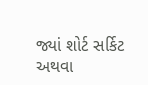જ્યાં શોર્ટ સર્કિટ અથવા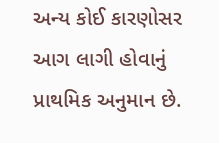અન્ય કોઈ કારણોસર આગ લાગી હોવાનું પ્રાથમિક અનુમાન છે.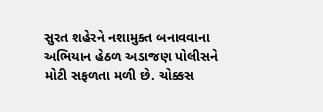સુરત શહેરને નશામુક્ત બનાવવાના અભિયાન હેઠળ અડાજણ પોલીસને મોટી સફળતા મળી છે. ચોક્કસ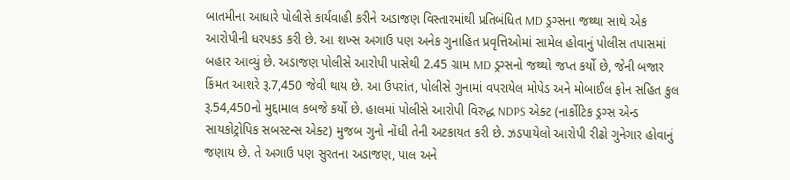બાતમીના આધારે પોલીસે કાર્યવાહી કરીને અડાજણ વિસ્તારમાંથી પ્રતિબંધિત MD ડ્રગ્સના જથ્થા સાથે એક આરોપીની ધરપકડ કરી છે. આ શખ્સ અગાઉ પણ અનેક ગુનાહિત પ્રવૃત્તિઓમાં સામેલ હોવાનું પોલીસ તપાસમાં બહાર આવ્યું છે. અડાજણ પોલીસે આરોપી પાસેથી 2.45 ગ્રામ MD ડ્રગ્સનો જથ્થો જપ્ત કર્યો છે, જેની બજાર કિંમત આશરે રૂ.7,450 જેવી થાય છે. આ ઉપરાંત, પોલીસે ગુનામાં વપરાયેલ મોપેડ અને મોબાઈલ ફોન સહિત કુલ રૂ.54,450નો મુદ્દામાલ કબજે કર્યો છે. હાલમાં પોલીસે આરોપી વિરુદ્ધ NDPS એક્ટ (નાર્કોટિક ડ્રગ્સ એન્ડ સાયકોટ્રોપિક સબસ્ટન્સ એક્ટ) મુજબ ગુનો નોંધી તેની અટકાયત કરી છે. ઝડપાયેલો આરોપી રીઢો ગુનેગાર હોવાનું જણાય છે. તે અગાઉ પણ સુરતના અડાજણ, પાલ અને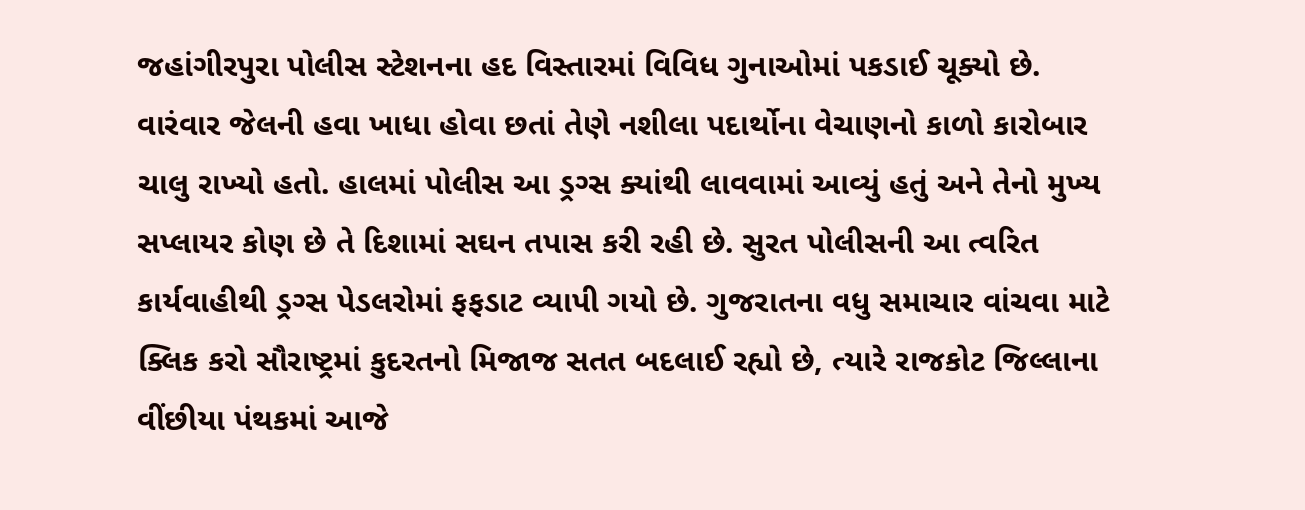જહાંગીરપુરા પોલીસ સ્ટેશનના હદ વિસ્તારમાં વિવિધ ગુનાઓમાં પકડાઈ ચૂક્યો છે. વારંવાર જેલની હવા ખાધા હોવા છતાં તેણે નશીલા પદાર્થોના વેચાણનો કાળો કારોબાર ચાલુ રાખ્યો હતો. હાલમાં પોલીસ આ ડ્રગ્સ ક્યાંથી લાવવામાં આવ્યું હતું અને તેનો મુખ્ય સપ્લાયર કોણ છે તે દિશામાં સઘન તપાસ કરી રહી છે. સુરત પોલીસની આ ત્વરિત કાર્યવાહીથી ડ્રગ્સ પેડલરોમાં ફફડાટ વ્યાપી ગયો છે. ગુજરાતના વધુ સમાચાર વાંચવા માટે ક્લિક કરો સૌરાષ્ટ્રમાં કુદરતનો મિજાજ સતત બદલાઈ રહ્યો છે, ત્યારે રાજકોટ જિલ્લાના વીંછીયા પંથકમાં આજે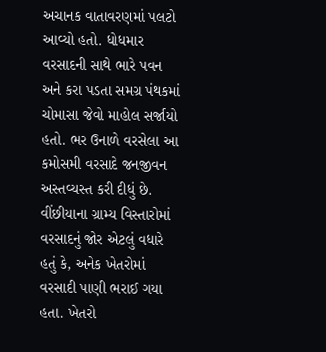અચાનક વાતાવરણમાં પલટો આવ્યો હતો. ધોધમાર વરસાદની સાથે ભારે પવન અને કરા પડતા સમગ્ર પંથકમાં ચોમાસા જેવો માહોલ સર્જાયો હતો. ભર ઉનાળે વરસેલા આ કમોસમી વરસાદે જનજીવન અસ્તવ્યસ્ત કરી દીધું છે. વીંછીયાના ગ્રામ્ય વિસ્તારોમાં વરસાદનું જોર એટલું વધારે હતું કે, અનેક ખેતરોમાં વરસાદી પાણી ભરાઈ ગયા હતા. ખેતરો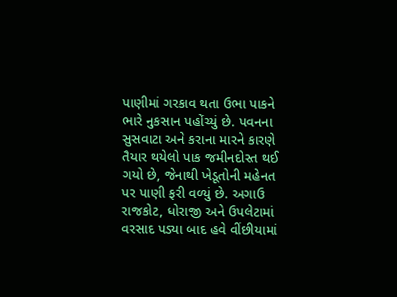પાણીમાં ગરકાવ થતા ઉભા પાકને ભારે નુકસાન પહોંચ્યું છે. પવનના સુસવાટા અને કરાના મારને કારણે તૈયાર થયેલો પાક જમીનદોસ્ત થઈ ગયો છે, જેનાથી ખેડૂતોની મહેનત પર પાણી ફરી વળ્યું છે. અગાઉ રાજકોટ, ધોરાજી અને ઉપલેટામાં વરસાદ પડ્યા બાદ હવે વીંછીયામાં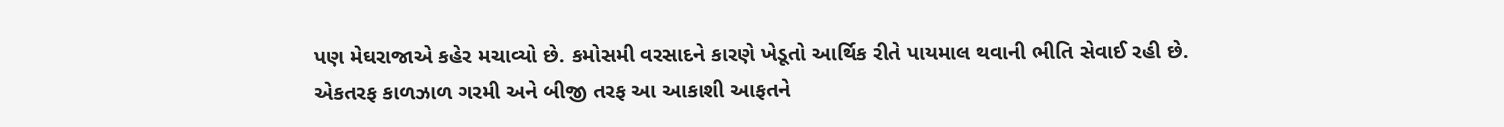પણ મેઘરાજાએ કહેર મચાવ્યો છે. કમોસમી વરસાદને કારણે ખેડૂતો આર્થિક રીતે પાયમાલ થવાની ભીતિ સેવાઈ રહી છે. એકતરફ કાળઝાળ ગરમી અને બીજી તરફ આ આકાશી આફતને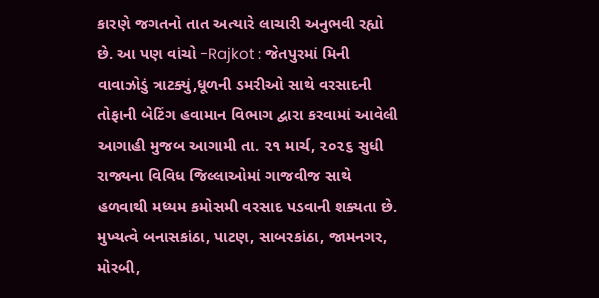કારણે જગતનો તાત અત્યારે લાચારી અનુભવી રહ્યો છે. આ પણ વાંચો -Rajkot : જેતપુરમાં મિની વાવાઝોડું ત્રાટક્યું,ધૂળની ડમરીઓ સાથે વરસાદની તોફાની બેટિંગ હવામાન વિભાગ દ્વારા કરવામાં આવેલી આગાહી મુજબ આગામી તા. ૨૧ માર્ચ, ૨૦૨૬ સુધી રાજ્યના વિવિધ જિલ્લાઓમાં ગાજવીજ સાથે હળવાથી મધ્યમ કમોસમી વરસાદ પડવાની શક્યતા છે. મુખ્યત્વે બનાસકાંઠા, પાટણ, સાબરકાંઠા, જામનગર, મોરબી,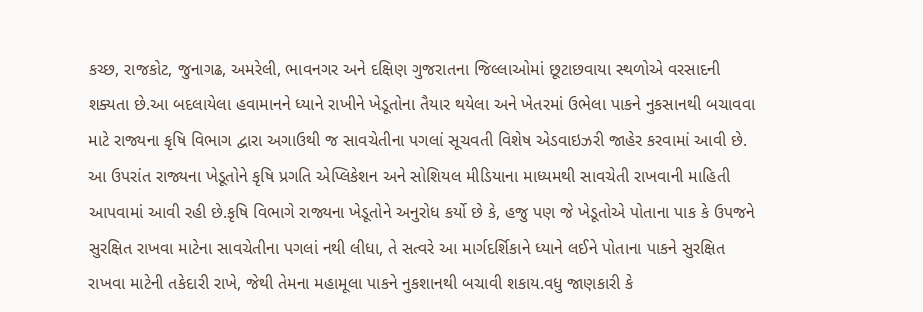કચ્છ, રાજકોટ, જુનાગઢ, અમરેલી, ભાવનગર અને દક્ષિણ ગુજરાતના જિલ્લાઓમાં છૂટાછવાયા સ્થળોએ વરસાદની શક્યતા છે.આ બદલાયેલા હવામાનને ધ્યાને રાખીને ખેડૂતોના તૈયાર થયેલા અને ખેતરમાં ઉભેલા પાકને નુકસાનથી બચાવવા માટે રાજ્યના કૃષિ વિભાગ દ્વારા અગાઉથી જ સાવચેતીના પગલાં સૂચવતી વિશેષ એડવાઇઝરી જાહેર કરવામાં આવી છે. આ ઉપરાંત રાજ્યના ખેડૂતોને કૃષિ પ્રગતિ એપ્લિકેશન અને સોશિયલ મીડિયાના માધ્યમથી સાવચેતી રાખવાની માહિતી આપવામાં આવી રહી છે.કૃષિ વિભાગે રાજ્યના ખેડૂતોને અનુરોધ કર્યો છે કે, હજુ પણ જે ખેડૂતોએ પોતાના પાક કે ઉપજને સુરક્ષિત રાખવા માટેના સાવચેતીના પગલાં નથી લીધા, તે સત્વરે આ માર્ગદર્શિકાને ધ્યાને લઈને પોતાના પાકને સુરક્ષિત રાખવા માટેની તકેદારી રાખે, જેથી તેમના મહામૂલા પાકને નુકશાનથી બચાવી શકાય.વધુ જાણકારી કે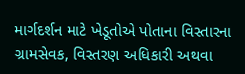માર્ગદર્શન માટે ખેડૂતોએ પોતાના વિસ્તારના ગ્રામસેવક, વિસ્તરણ અધિકારી અથવા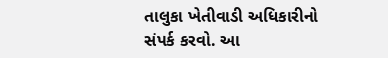તાલુકા ખેતીવાડી અધિકારીનો સંપર્ક કરવો. આ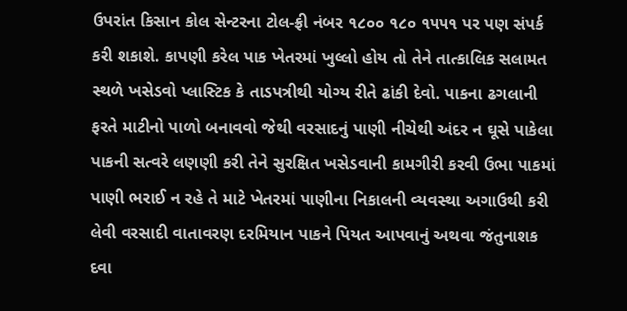ઉપરાંત કિસાન કોલ સેન્ટરના ટોલ-ફ્રી નંબર ૧૮૦૦ ૧૮૦ ૧૫૫૧ પર પણ સંપર્ક કરી શકાશે. કાપણી કરેલ પાક ખેતરમાં ખુલ્લો હોય તો તેને તાત્કાલિક સલામત સ્થળે ખસેડવો પ્લાસ્ટિક કે તાડપત્રીથી યોગ્ય રીતે ઢાંકી દેવો. પાકના ઢગલાની ફરતે માટીનો પાળો બનાવવો જેથી વરસાદનું પાણી નીચેથી અંદર ન ઘૂસે પાકેલા પાકની સત્વરે લણણી કરી તેને સુરક્ષિત ખસેડવાની કામગીરી કરવી ઉભા પાકમાં પાણી ભરાઈ ન રહે તે માટે ખેતરમાં પાણીના નિકાલની વ્યવસ્થા અગાઉથી કરી લેવી વરસાદી વાતાવરણ દરમિયાન પાકને પિયત આપવાનું અથવા જંતુનાશક દવા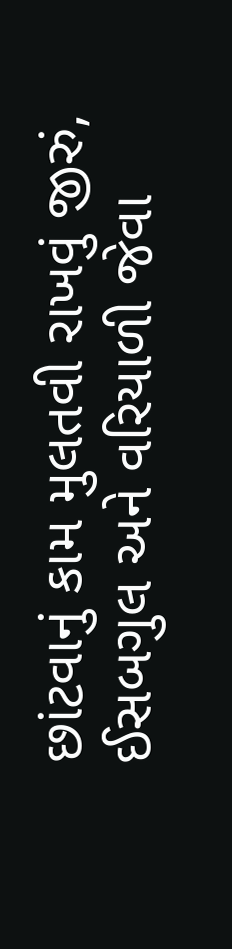છાંટવાનું કામ મુલતવી રાખવું જીરું, ઈસબગુલ અને વરિયાળી જેવા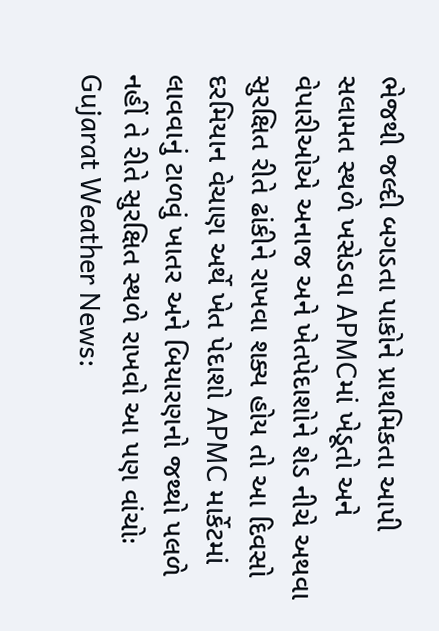ભેજથી જલ્દી બગડતા પાકોને પ્રાથમિકતા આપી સલામત સ્થળે ખસેડવા APMCમાં ખેડૂતો અને વેપારીઓએ અનાજ અને ખેતપેદાશોને શેડ નીચે અથવા સુરક્ષિત રીતે ઢાંકીને રાખવા શક્ય હોય તો આ દિવસો દરમિયાન વેચાણ અર્થે ખેત પેદાશો APMC માર્કેટમાં લાવવાનું ટાળવું ખાતર અને બિયારણનો જથ્થો પલળે નહીં તે રીતે સુરક્ષિત સ્થળે રાખવો આ પણ વાંચોઃ Gujarat Weather News: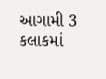આગામી 3 કલાકમાં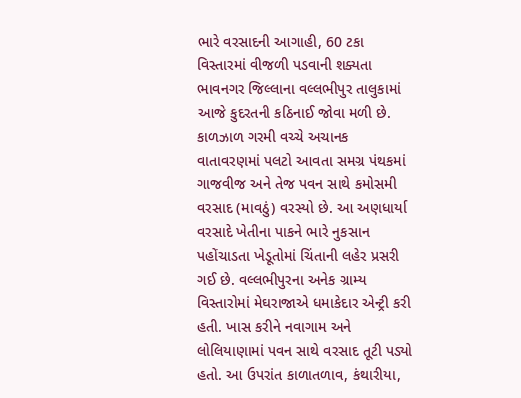ભારે વરસાદની આગાહી, 60 ટકા વિસ્તારમાં વીજળી પડવાની શક્યતા ભાવનગર જિલ્લાના વલ્લભીપુર તાલુકામાં આજે કુદરતની કઠિનાઈ જોવા મળી છે. કાળઝાળ ગરમી વચ્ચે અચાનક વાતાવરણમાં પલટો આવતા સમગ્ર પંથકમાં ગાજવીજ અને તેજ પવન સાથે કમોસમી વરસાદ (માવઠું) વરસ્યો છે. આ અણધાર્યા વરસાદે ખેતીના પાકને ભારે નુકસાન પહોંચાડતા ખેડૂતોમાં ચિંતાની લહેર પ્રસરી ગઈ છે. વલ્લભીપુરના અનેક ગ્રામ્ય વિસ્તારોમાં મેઘરાજાએ ધમાકેદાર એન્ટ્રી કરી હતી. ખાસ કરીને નવાગામ અને લોલિયાણામાં પવન સાથે વરસાદ તૂટી પડ્યો હતો. આ ઉપરાંત કાળાતળાવ, કંથારીયા,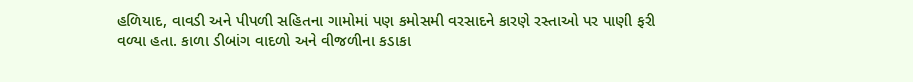હળિયાદ, વાવડી અને પીપળી સહિતના ગામોમાં પણ કમોસમી વરસાદને કારણે રસ્તાઓ પર પાણી ફરી વળ્યા હતા. કાળા ડીબાંગ વાદળો અને વીજળીના કડાકા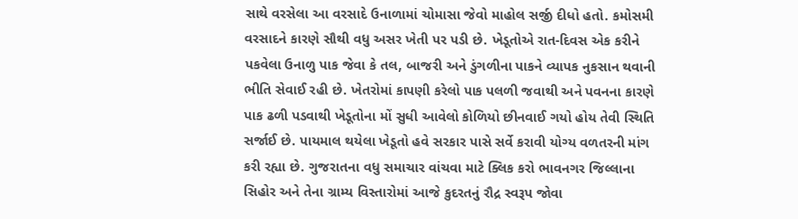સાથે વરસેલા આ વરસાદે ઉનાળામાં ચોમાસા જેવો માહોલ સર્જી દીધો હતો. કમોસમી વરસાદને કારણે સૌથી વધુ અસર ખેતી પર પડી છે. ખેડૂતોએ રાત-દિવસ એક કરીને પકવેલા ઉનાળુ પાક જેવા કે તલ, બાજરી અને ડુંગળીના પાકને વ્યાપક નુકસાન થવાની ભીતિ સેવાઈ રહી છે. ખેતરોમાં કાપણી કરેલો પાક પલળી જવાથી અને પવનના કારણે પાક ઢળી પડવાથી ખેડૂતોના મોં સુધી આવેલો કોળિયો છીનવાઈ ગયો હોય તેવી સ્થિતિ સર્જાઈ છે. પાયમાલ થયેલા ખેડૂતો હવે સરકાર પાસે સર્વે કરાવી યોગ્ય વળતરની માંગ કરી રહ્યા છે. ગુજરાતના વધુ સમાચાર વાંચવા માટે ક્લિક કરો ભાવનગર જિલ્લાના સિહોર અને તેના ગ્રામ્ય વિસ્તારોમાં આજે કુદરતનું રૌદ્ર સ્વરૂપ જોવા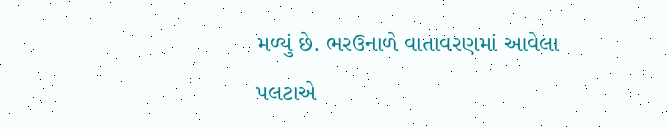મળ્યું છે. ભરઉનાળે વાતાવરણમાં આવેલા પલટાએ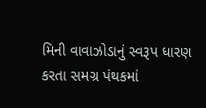મિની વાવાઝોડાનું સ્વરૂપ ધારણ કરતા સમગ્ર પંથકમાં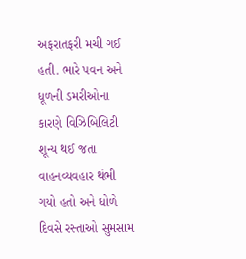અફરાતફરી મચી ગઈ હતી. ભારે પવન અને ધૂળની ડમરીઓના કારણે વિઝિબિલિટી શૂન્ય થઈ જતા વાહનવ્યવહાર થંભી ગયો હતો અને ધોળે દિવસે રસ્તાઓ સુમસામ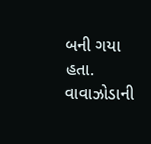બની ગયા હતા. વાવાઝોડાની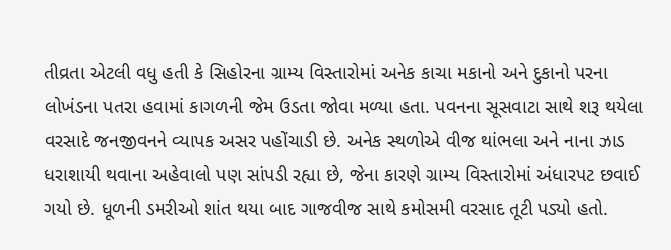તીવ્રતા એટલી વધુ હતી કે સિહોરના ગ્રામ્ય વિસ્તારોમાં અનેક કાચા મકાનો અને દુકાનો પરના લોખંડના પતરા હવામાં કાગળની જેમ ઉડતા જોવા મળ્યા હતા. પવનના સૂસવાટા સાથે શરૂ થયેલા વરસાદે જનજીવનને વ્યાપક અસર પહોંચાડી છે. અનેક સ્થળોએ વીજ થાંભલા અને નાના ઝાડ ધરાશાયી થવાના અહેવાલો પણ સાંપડી રહ્યા છે, જેના કારણે ગ્રામ્ય વિસ્તારોમાં અંધારપટ છવાઈ ગયો છે. ધૂળની ડમરીઓ શાંત થયા બાદ ગાજવીજ સાથે કમોસમી વરસાદ તૂટી પડ્યો હતો.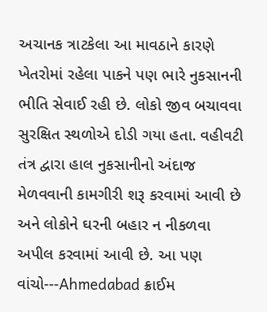અચાનક ત્રાટકેલા આ માવઠાને કારણે ખેતરોમાં રહેલા પાકને પણ ભારે નુકસાનની ભીતિ સેવાઈ રહી છે. લોકો જીવ બચાવવા સુરક્ષિત સ્થળોએ દોડી ગયા હતા. વહીવટી તંત્ર દ્વારા હાલ નુકસાનીનો અંદાજ મેળવવાની કામગીરી શરૂ કરવામાં આવી છે અને લોકોને ઘરની બહાર ન નીકળવા અપીલ કરવામાં આવી છે. આ પણ વાંચો---Ahmedabad ક્રાઈમ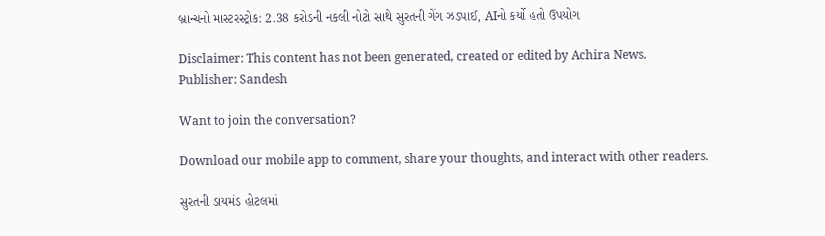બ્રાન્ચનો માસ્ટરસ્ટ્રોક: 2.38 કરોડની નકલી નોટો સાથે સુરતની ગેંગ ઝડપાઈ, AIનો કર્યો હતો ઉપયોગ

Disclaimer: This content has not been generated, created or edited by Achira News.
Publisher: Sandesh

Want to join the conversation?

Download our mobile app to comment, share your thoughts, and interact with other readers.

સુરતની ડાયમંડ હોટલમાં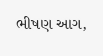ભીષણ આગ,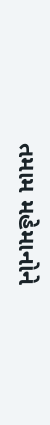તમામ મહેમાનોને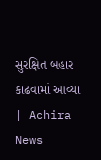સુરક્ષિત બહાર કાઢવામાં આવ્યા | Achira News